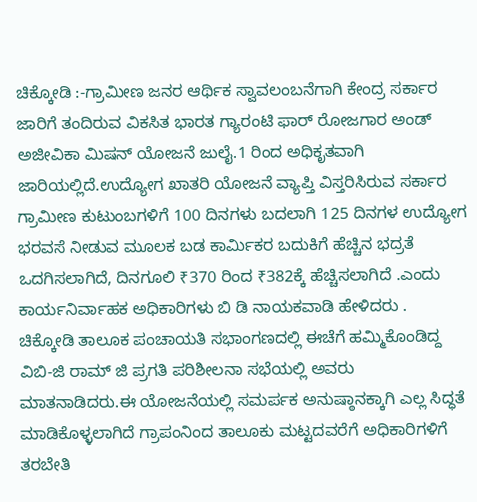ಚಿಕ್ಕೋಡಿ :-ಗ್ರಾಮೀಣ ಜನರ ಆರ್ಥಿಕ ಸ್ವಾವಲಂಬನೆಗಾಗಿ ಕೇಂದ್ರ ಸರ್ಕಾರ ಜಾರಿಗೆ ತಂದಿರುವ ವಿಕಸಿತ ಭಾರತ ಗ್ಯಾರಂಟಿ ಫಾರ್ ರೋಜಗಾರ ಅಂಡ್ ಅಜೀವಿಕಾ ಮಿಷನ್ ಯೋಜನೆ ಜುಲೈ.1 ರಿಂದ ಅಧಿಕೃತವಾಗಿ ಜಾರಿಯಲ್ಲಿದೆ.ಉದ್ಯೋಗ ಖಾತರಿ ಯೋಜನೆ ವ್ಯಾಪ್ತಿ ವಿಸ್ತರಿಸಿರುವ ಸರ್ಕಾರ ಗ್ರಾಮೀಣ ಕುಟುಂಬಗಳಿಗೆ 100 ದಿನಗಳು ಬದಲಾಗಿ 125 ದಿನಗಳ ಉದ್ಯೋಗ ಭರವಸೆ ನೀಡುವ ಮೂಲಕ ಬಡ ಕಾರ್ಮಿಕರ ಬದುಕಿಗೆ ಹೆಚ್ಚಿನ ಭದ್ರತೆ ಒದಗಿಸಲಾಗಿದೆ, ದಿನಗೂಲಿ ₹370 ರಿಂದ ₹382ಕ್ಕೆ ಹೆಚ್ಚಿಸಲಾಗಿದೆ .ಎಂದು ಕಾರ್ಯನಿರ್ವಾಹಕ ಅಧಿಕಾರಿಗಳು ಬಿ ಡಿ ನಾಯಕವಾಡಿ ಹೇಳಿದರು .
ಚಿಕ್ಕೋಡಿ ತಾಲೂಕ ಪಂಚಾಯತಿ ಸಭಾಂಗಣದಲ್ಲಿ ಈಚೆಗೆ ಹಮ್ಮಿಕೊಂಡಿದ್ದ ವಿಬಿ-ಜಿ ರಾಮ್ ಜಿ ಪ್ರಗತಿ ಪರಿಶೀಲನಾ ಸಭೆಯಲ್ಲಿ ಅವರು ಮಾತನಾಡಿದರು.ಈ ಯೋಜನೆಯಲ್ಲಿ ಸಮರ್ಪಕ ಅನುಷ್ಠಾನಕ್ಕಾಗಿ ಎಲ್ಲ ಸಿದ್ಧತೆ ಮಾಡಿಕೊಳ್ಳಲಾಗಿದೆ ಗ್ರಾಪಂನಿಂದ ತಾಲೂಕು ಮಟ್ಟದವರೆಗೆ ಅಧಿಕಾರಿಗಳಿಗೆ ತರಬೇತಿ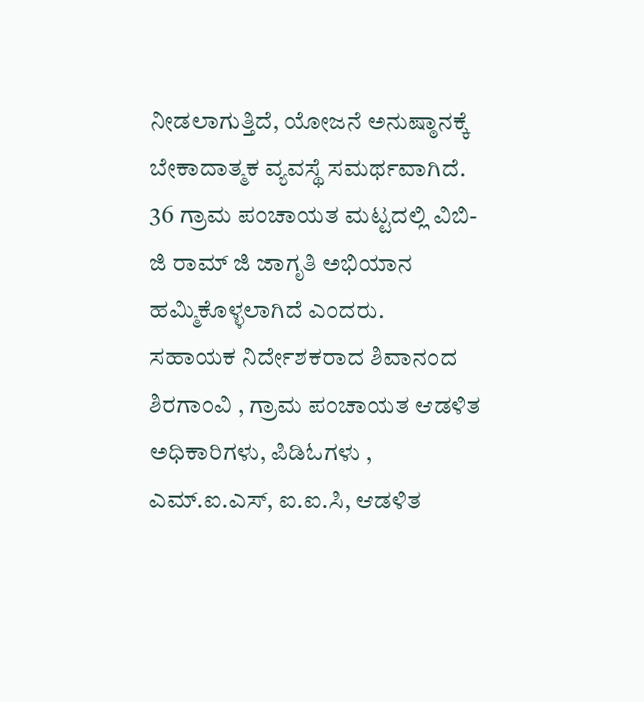ನೀಡಲಾಗುತ್ತಿದೆ, ಯೋಜನೆ ಅನುಷ್ಠಾನಕ್ಕೆ ಬೇಕಾದಾತ್ಮಕ ವ್ಯವಸ್ಥೆ ಸಮರ್ಥವಾಗಿದೆ. 36 ಗ್ರಾಮ ಪಂಚಾಯತ ಮಟ್ಟದಲ್ಲಿ ವಿಬಿ-ಜಿ ರಾಮ್ ಜಿ ಜಾಗೃತಿ ಅಭಿಯಾನ ಹಮ್ಮಿಕೊಳ್ಳಲಾಗಿದೆ ಎಂದರು.
ಸಹಾಯಕ ನಿರ್ದೇಶಕರಾದ ಶಿವಾನಂದ ಶಿರಗಾಂವಿ , ಗ್ರಾಮ ಪಂಚಾಯತ ಆಡಳಿತ ಅಧಿಕಾರಿಗಳು, ಪಿಡಿಓಗಳು , ಎಮ್.ಐ.ಎಸ್, ಐ.ಐ.ಸಿ, ಆಡಳಿತ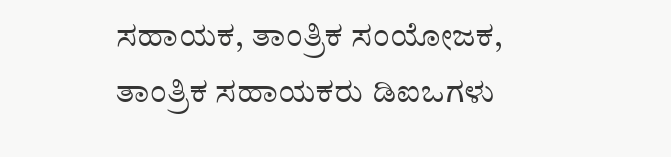ಸಹಾಯಕ, ತಾಂತ್ರಿಕ ಸಂಯೋಜಕ, ತಾಂತ್ರಿಕ ಸಹಾಯಕರು ಡಿಐಒಗಳು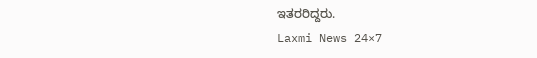ಇತರರಿದ್ದರು.
Laxmi News 24×7